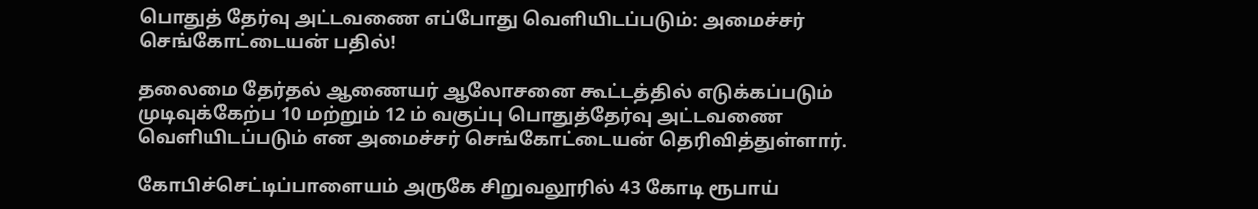பொதுத் தேர்வு அட்டவணை எப்போது வெளியிடப்படும்: அமைச்சர் செங்கோட்டையன் பதில்!

தலைமை தேர்தல் ஆணையர் ஆலோசனை கூட்டத்தில் எடுக்கப்படும் முடிவுக்கேற்ப 10 மற்றும் 12 ம் வகுப்பு பொதுத்தேர்வு அட்டவணை வெளியிடப்படும் என அமைச்சர் செங்கோட்டையன் தெரிவித்துள்ளார்.

கோபிச்செட்டிப்பாளையம் அருகே சிறுவலூரில் 43 கோடி ரூபாய்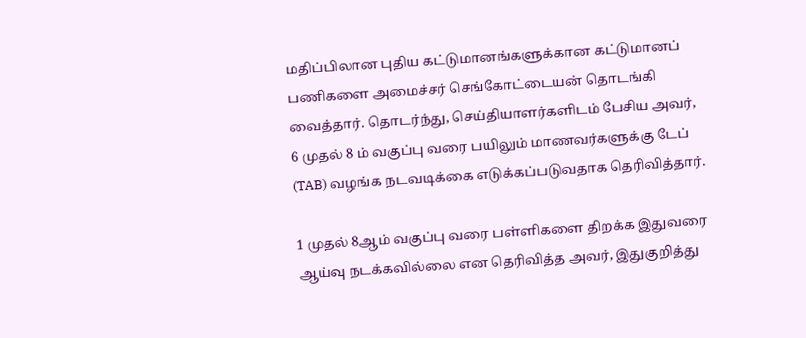மதிப்பிலான புதிய கட்டுமானங்களுக்கான கட்டுமானப் பணிகளை அமைச்சர் செங்கோட்டையன் தொடங்கி வைத்தார். தொடர்ந்து, செய்தியாளர்களிடம் பேசிய அவர், 6 முதல் 8 ம் வகுப்பு வரை பயிலும் மாணவர்களுக்கு டேப் (TAB) வழங்க நடவடிக்கை எடுக்கப்படுவதாக தெரிவித்தார்.

1 முதல் 8ஆம் வகுப்பு வரை பள்ளிகளை திறக்க இதுவரை ஆய்வு நடக்கவில்லை என தெரிவித்த அவர், இதுகுறித்து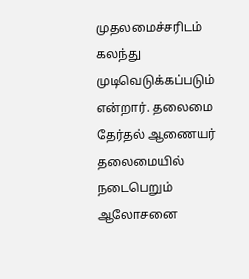முதலமைச்சரிடம் கலந்து முடிவெடுக்கப்படும் என்றார். தலைமை தேர்தல் ஆணையர் தலைமையில் நடைபெறும் ஆலோசனை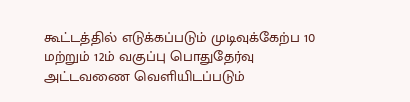கூட்டத்தில் எடுக்கப்படும் முடிவுக்கேற்ப 10 மற்றும் 12ம் வகுப்பு பொதுதேர்வு அட்டவணை வெளியிடப்படும்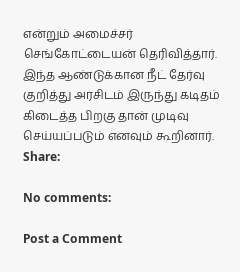என்றும் அமைச்சர் செங்கோட்டையன் தெரிவித்தார். இந்த ஆண்டுக்கான நீட் தேர்வு குறித்து அரசிடம் இருந்து கடிதம் கிடைத்த பிறகு தான் முடிவு செய்யப்படும் எனவும் கூறினார்.
Share:

No comments:

Post a Comment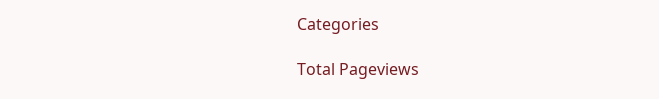Categories

Total Pageviews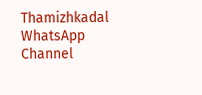Thamizhkadal WhatsApp Channel